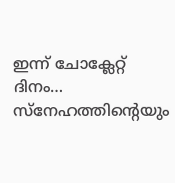ഇന്ന് ചോക്ലേറ്റ് ദിനം… സ്‌നേഹത്തിന്‍റെയും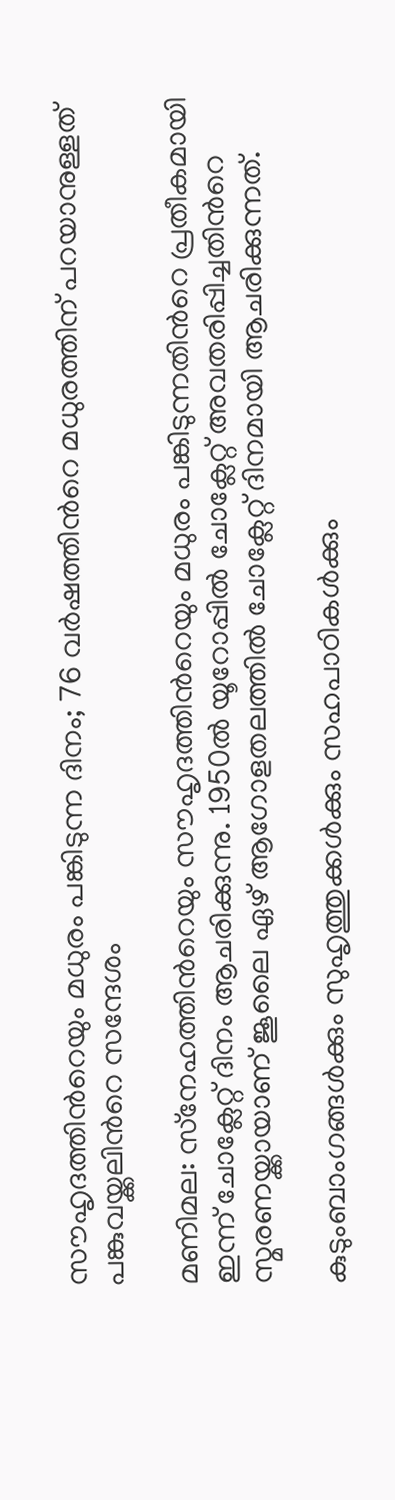സൗഹൃദത്തിന്‍റെയും മധുരം പങ്കിടുന്ന ദിനം; 76 വർഷത്തിന്‍റെ മധുരത്തിന് പറയാനുള്ളത് പങ്കുവയ്ക്കലിന്‍റെ സന്ദേശം

മണിമല: സ്‌നേഹത്തിന്‍റെയും സൗഹൃദത്തിന്‍റെയും മധുരം പങ്കിടുന്നതിന്‍റെ പ്രതീകമായി ഇന്ന് ചോക്ലേറ്റ് ദിനം ആചരിക്കുന്നു. 1950ല്‍ യൂറോപ്പില്‍ ചോക്ലേറ്റ് അവതരിപ്പിച്ചതിന്‍റെ സ്മരണയ്ക്കായാണ് ജൂലൈ ഏഴ് ആഗോളതലത്തില്‍ ചോക്ലേറ്റ് ദിനമായി ആചരിക്കുന്നത്.

കുടുംബാംഗങ്ങള്‍ക്കും സുഹൃത്തുക്കള്‍ക്കും സഹപാഠികള്‍ക്കും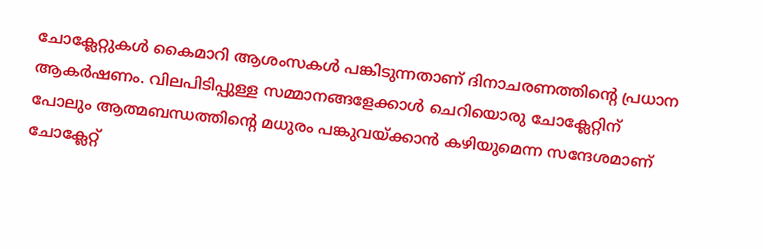ചോക്ലേറ്റുകള്‍ കൈമാറി ആശംസകള്‍ പങ്കിടുന്നതാണ് ദിനാചരണത്തിന്‍റെ പ്രധാന ആകര്‍ഷണം. വിലപിടിപ്പുള്ള സമ്മാനങ്ങളേക്കാള്‍ ചെറിയൊരു ചോക്ലേറ്റിന് പോലും ആത്മബന്ധത്തിന്‍റെ മധുരം പങ്കുവയ്ക്കാന്‍ കഴിയുമെന്ന സന്ദേശമാണ് ചോക്ലേറ്റ്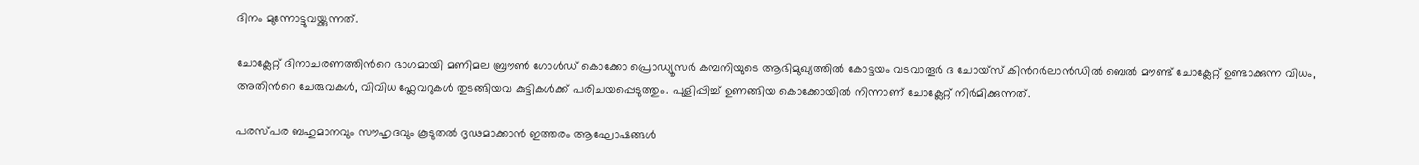ദിനം മുന്നോട്ടുവയ്ക്കുന്നത്.

ചോക്ലേറ്റ് ദിനാചരണത്തിന്‍റെ ഭാഗമായി മണിമല ബ്രൗണ്‍ ഗോള്‍ഡ് കൊക്കോ പ്രൊഡ്യൂസര്‍ കമ്പനിയുടെ ആഭിമുഖ്യത്തില്‍ കോട്ടയം വടവാതൂര്‍ ദ ചോയ്‌സ് കിന്‍റര്‍ലാന്‍ഡില്‍ ബെല്‍ മൗണ്ട് ചോക്ലേറ്റ് ഉണ്ടാക്കുന്ന വിധം, അതിന്‍റെ ചേരുവകള്‍, വിവിധ ഫ്ലേവറുകള്‍ തുടങ്ങിയവ കുട്ടികള്‍ക്ക് പരിചയപ്പെടുത്തും. പുളിപ്പിച്ച് ഉണങ്ങിയ കൊക്കോയിൽ നിന്നാണ് ചോക്ലേറ്റ് നിർമിക്കുന്നത്.

പരസ്പര ബഹുമാനവും സൗഹൃദവും കൂടുതല്‍ ദൃഢമാക്കാന്‍ ഇത്തരം ആഘോഷങ്ങള്‍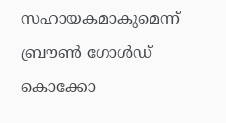സഹായകമാകുമെന്ന് ബ്രൗണ്‍ ഗോള്‍ഡ് കൊക്കോ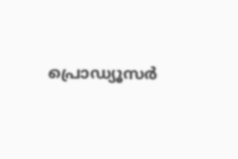പ്രൊഡ്യൂസര്‍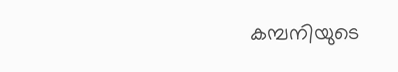കമ്പനിയുടെ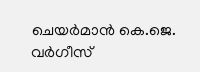ചെയര്‍മാന്‍ കെ.ജെ. വര്‍ഗീസ്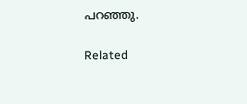പറഞ്ഞു.

Related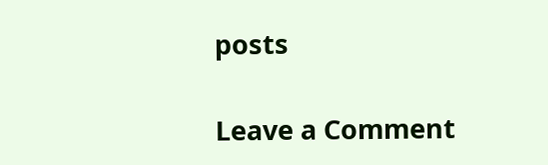posts

Leave a Comment